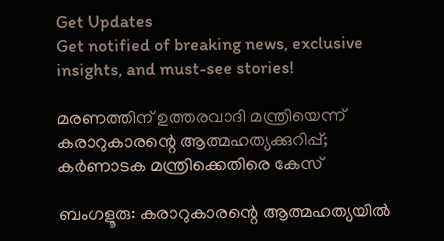Get Updates
Get notified of breaking news, exclusive insights, and must-see stories!

മരണത്തിന് ഉത്തരവാദി മന്ത്രിയെന്ന് കരാറുകാരന്റെ ആത്മഹത്യക്കുറിപ്പ്; കർണാടക മന്ത്രിക്കെതിരെ കേസ്

ബംഗളൂരു: കരാറുകാരന്റെ ആത്മഹത്യയിൽ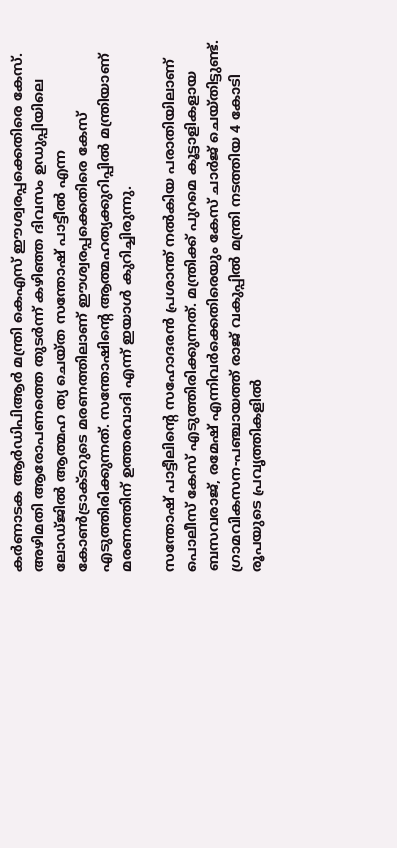കർണാടക ആർഡിപിആർ മന്ത്രി കെഎസ് ഈശ്വരപ്പക്കെതിരെ കേസ്. അഴിമതി ആരോപണത്തെ തുടർന്ന് കഴിഞ്ഞ ദിവസം ഉഡുപ്പിയിലെ ലോഡ്ജിൽ ആത്മഹ ത്യ ചെയ്ത സന്തോഷ് പാട്ടീൽ എന്ന കോൺട്രാക്ടറുടെ മരണത്തിലാണ് ഈശ്വരപ്പക്കെതിരെ കേസ് എടുത്തിരിക്കുന്നത്. സന്തോഷിന്റെ ആത്മഹത്യക്കുറിപ്പിൽ മന്ത്രിയാണ് മരണത്തിന് ഉത്തരവാദി എന്ന് ഇയാൾ കുറിച്ചിരുന്നു.

സന്തോഷ് പാട്ടീലിന്റെ സഹോദരൻ പ്രശാന്ത് നൽകിയ പരാതിയിലാണ് പൊലീസ് കേസ് എടുത്തിരിക്കുന്നത്. മന്ത്രിക്ക് പുറമെ കൂട്ടാളികളായ ബസവരാജ്, രമേഷ് എന്നിവർക്കെതിരെയും കേസ് ചാർജ് ചെയ്തിട്ടുണ്ട്. ഗ്രാമവികസന-പഞ്ചായത്ത് രാജ് വകുപ്പിൽ മന്ത്രി നടത്തിയ 4 കോടി രൂപയുടെ പ്രവൃത്തികളിൽ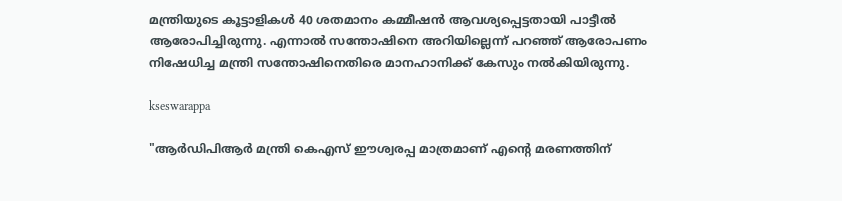മന്ത്രിയുടെ കൂട്ടാളികൾ 40 ശതമാനം കമ്മീഷൻ ആവശ്യപ്പെട്ടതായി പാട്ടീൽ ആരോപിച്ചിരുന്നു. എന്നാൽ സന്തോഷിനെ അറിയില്ലെന്ന് പറഞ്ഞ് ആരോപണം നിഷേധിച്ച മന്ത്രി സന്തോഷിനെതിരെ മാനഹാനിക്ക് കേസും നൽകിയിരുന്നു.

kseswarappa

"ആർഡിപിആർ മന്ത്രി കെഎസ് ഈശ്വരപ്പ മാത്രമാണ് എന്റെ മരണത്തിന്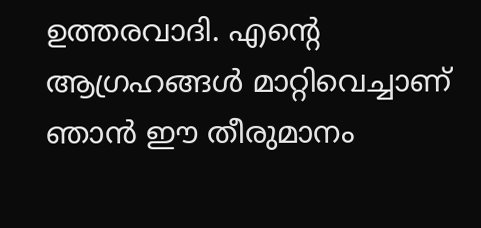ഉത്തരവാദി. എന്റെ ആഗ്രഹങ്ങൾ മാറ്റിവെച്ചാണ് ഞാൻ ഈ തീരുമാനം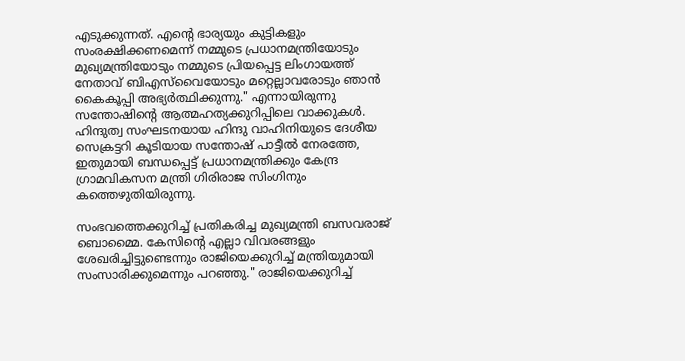എടുക്കുന്നത്. എന്റെ ഭാര്യയും കുട്ടികളും സംരക്ഷിക്കണമെന്ന് നമ്മുടെ പ്രധാനമന്ത്രിയോടും മുഖ്യമന്ത്രിയോടും നമ്മുടെ പ്രിയപ്പെട്ട ലിംഗായത്ത് നേതാവ് ബിഎസ്‌വൈയോടും മറ്റെല്ലാവരോടും ഞാൻ കൈകൂപ്പി അഭ്യർത്ഥിക്കുന്നു." എന്നായിരുന്നു സന്തോഷിന്റെ ആത്മഹത്യക്കുറിപ്പിലെ വാക്കുകൾ. ഹിന്ദുത്വ സംഘടനയായ ഹിന്ദു വാഹിനിയുടെ ദേശീയ സെക്രട്ടറി കൂടിയായ സന്തോഷ് പാട്ടീൽ നേരത്തേ, ഇതുമായി ബന്ധപ്പെട്ട് പ്രധാനമന്ത്രിക്കും കേന്ദ്ര ഗ്രാമവികസന മന്ത്രി ഗിരിരാജ സിംഗിനും കത്തെഴുതിയിരുന്നു.

സംഭവത്തെക്കുറിച്ച് പ്രതികരിച്ച മുഖ്യമന്ത്രി ബസവരാജ് ബൊമ്മൈ. കേസിന്റെ എല്ലാ വിവരങ്ങളും ശേഖരിച്ചിട്ടുണ്ടെന്നും രാജിയെക്കുറിച്ച് മന്ത്രിയുമായി സംസാരിക്കുമെന്നും പറഞ്ഞു." രാജിയെക്കുറിച്ച്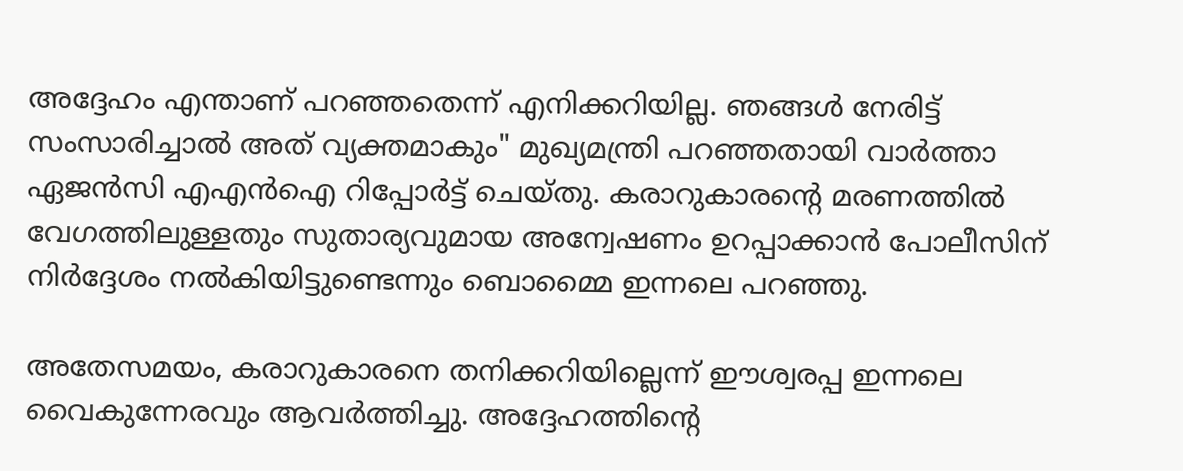അദ്ദേഹം എന്താണ് പറഞ്ഞതെന്ന് എനിക്കറിയില്ല. ഞങ്ങൾ നേരിട്ട് സംസാരിച്ചാൽ അത് വ്യക്തമാകും" മുഖ്യമന്ത്രി പറഞ്ഞതായി വാർത്താ ഏജൻസി എഎൻഐ റിപ്പോർട്ട് ചെയ്തു. കരാറുകാരന്റെ മരണത്തിൽ വേഗത്തിലുള്ളതും സുതാര്യവുമായ അന്വേഷണം ഉറപ്പാക്കാൻ പോലീസിന് നിർദ്ദേശം നൽകിയിട്ടുണ്ടെന്നും ബൊമ്മൈ ഇന്നലെ പറഞ്ഞു.

അതേസമയം, കരാറുകാരനെ തനിക്കറിയില്ലെന്ന് ഈശ്വരപ്പ ഇന്നലെ വൈകുന്നേരവും ആവർത്തിച്ചു. അദ്ദേഹത്തിന്റെ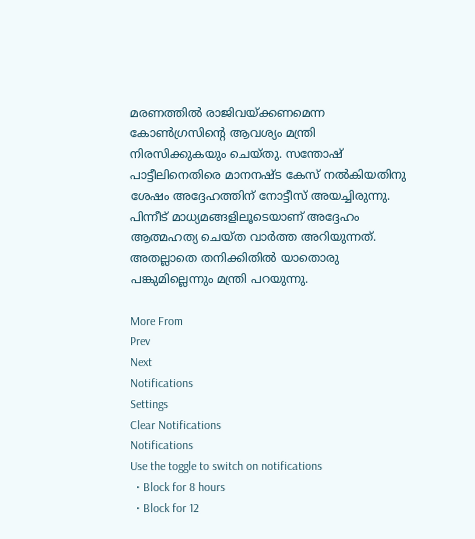മരണത്തിൽ രാജിവയ്ക്കണമെന്ന കോൺഗ്രസിന്റെ ആവശ്യം മന്ത്രി നിരസിക്കുകയും ചെയ്തു. സന്തോഷ് പാട്ടീലിനെതിരെ മാനനഷ്ട കേസ് നൽകിയതിനു ശേഷം അദ്ദേഹത്തിന് നോട്ടീസ് അയച്ചിരുന്നു. പിന്നീട് മാധ്യമങ്ങളിലൂടെയാണ് അദ്ദേഹം ആത്മഹത്യ ചെയ്ത വാർത്ത അറിയുന്നത്. അതല്ലാതെ തനിക്കിതിൽ യാതൊരു പങ്കുമില്ലെന്നും മന്ത്രി പറയുന്നു.

More From
Prev
Next
Notifications
Settings
Clear Notifications
Notifications
Use the toggle to switch on notifications
  • Block for 8 hours
  • Block for 12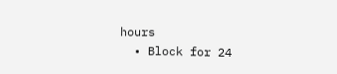hours
  • Block for 24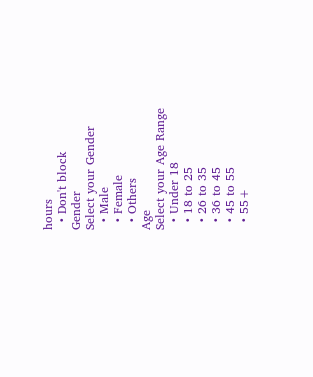hours
  • Don't block
Gender
Select your Gender
  • Male
  • Female
  • Others
Age
Select your Age Range
  • Under 18
  • 18 to 25
  • 26 to 35
  • 36 to 45
  • 45 to 55
  • 55+